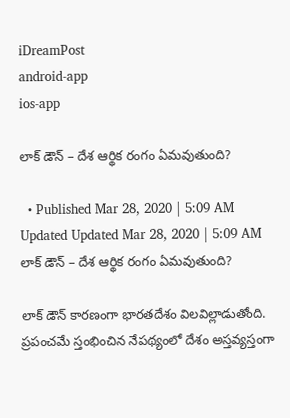iDreamPost
android-app
ios-app

లాక్ డౌన్ – దేశ ఆర్థిక రంగం ఏమ‌వుతుంది?

  • Published Mar 28, 2020 | 5:09 AM Updated Updated Mar 28, 2020 | 5:09 AM
లాక్ డౌన్ – దేశ ఆర్థిక రంగం ఏమ‌వుతుంది?

లాక్ డౌన్ కార‌ణంగా భార‌త‌దేశం విల‌విల్లాడుతోంది. ప్ర‌పంచ‌మే స్తంభించిన నేప‌థ్యంలో దేశం అస్త‌వ్య‌స్తంగా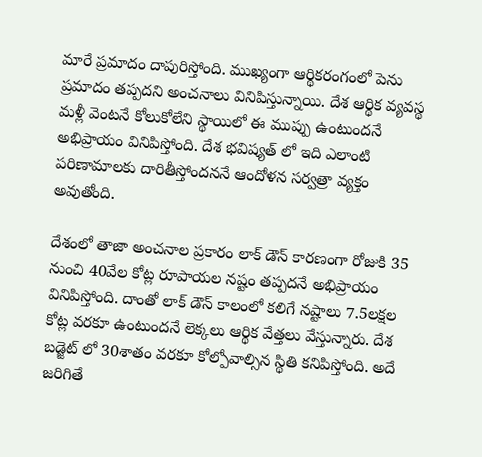మారే ప్ర‌మాదం దాపురిస్తోంది. ముఖ్యంగా ఆర్థిక‌రంగంలో పెను ప్ర‌మాదం త‌ప్ప‌ద‌ని అంచ‌నాలు వినిపిస్తున్నాయి. దేశ ఆర్థిక వ్య‌వ‌స్థ మ‌ళ్లీ వెంట‌నే కోలుకోలేని స్థాయిలో ఈ ముప్పు ఉంటుంద‌నే అభిప్రాయం వినిపిస్తోంది. దేశ భ‌విష్య‌త్ లో ఇది ఎలాంటి ప‌రిణామాల‌కు దారితీస్తోంద‌న‌నే ఆందోళ‌న సర్వ‌త్రా వ్య‌క్తం అవుతోంది.

దేశంలో తాజా అంచ‌నాల ప్ర‌కారం లాక్ డౌన్ కార‌ణంగా రోజుకి 35 నుంచి 40వేల కోట్ల రూపాయ‌ల న‌ష్టం త‌ప్ప‌ద‌నే అభిప్రాయం వినిపిస్తోంది. దాంతో లాక్ డౌన్ కాలంలో క‌లిగే న‌ష్టాలు 7.5ల‌క్ష‌ల కోట్ల వ‌ర‌కూ ఉంటుంద‌నే లెక్క‌లు ఆర్థిక వేత్త‌లు వేస్తున్నారు. దేశ బ‌డ్జెట్ లో 30శాతం వ‌ర‌కూ కోల్పోవాల్సిన స్థితి క‌నిపిస్తోంది. అదే జ‌రిగితే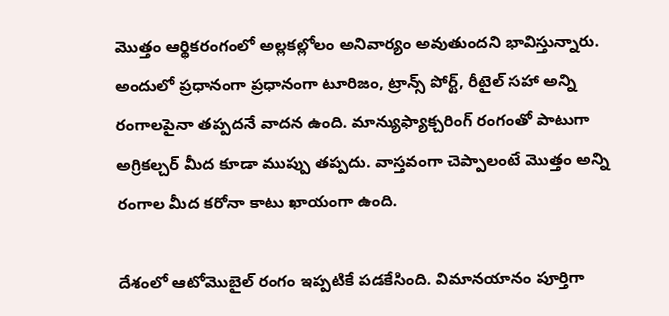మొత్తం ఆర్థిక‌రంగంలో అల్ల‌క‌ల్లోలం అనివార్యం అవుతుంద‌ని భావిస్తున్నారు. అందులో ప్ర‌ధానంగా ప్ర‌ధానంగా టూరిజం, ట్రాన్స్ పోర్ట్, రీటైల్ స‌హా అన్ని రంగాల‌పైనా త‌ప్ప‌ద‌నే వాద‌న ఉంది. మాన్యుఫ్యాక్చ‌రింగ్ రంగంతో పాటుగా అగ్రిక‌ల్చ‌ర్ మీద కూడా ముప్పు త‌ప్ప‌దు. వాస్త‌వంగా చెప్పాలంటే మొత్తం అన్ని రంగాల మీద క‌రోనా కాటు ఖాయంగా ఉంది.

దేశంలో ఆటోమొబైల్ రంగం ఇప్ప‌టికే ప‌డ‌కేసింది. విమాన‌యానం పూర్తిగా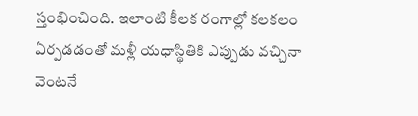స్తంభించింది. ఇలాంటి కీల‌క రంగాల్లో క‌ల‌క‌లం ఏర్ప‌డ‌డంతో మ‌ళ్లీ య‌ధాస్థితికి ఎప్పుడు వ‌చ్చినా వెంట‌నే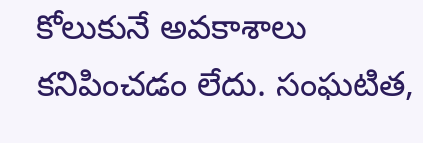కోలుకునే అవ‌కాశాలు క‌నిపించ‌డం లేదు. సంఘ‌టిత‌,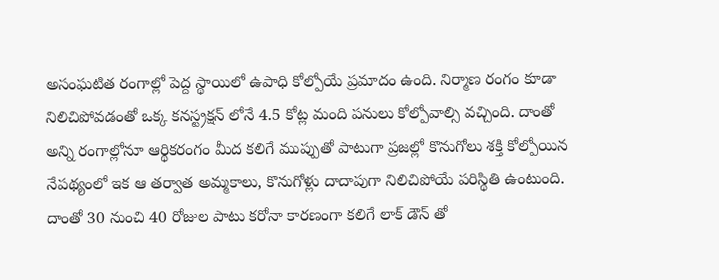అసంఘ‌టిత రంగాల్లో పెద్ద స్థాయిలో ఉపాధి కోల్పోయే ప్ర‌మాదం ఉంది. నిర్మాణ రంగం కూడా నిలిచిపోవ‌డంతో ఒక్క క‌న‌స్ట్ర‌క్ష‌న్ లోనే 4.5 కోట్ల మంది ప‌నులు కోల్పోవాల్సి వ‌చ్చింది. దాంతో అన్ని రంగాల్లోనూ ఆర్థిక‌రంగం మీద క‌లిగే ముప్పుతో పాటుగా ప్ర‌జ‌ల్లో కొనుగోలు శ‌క్తి కోల్పోయిన నేప‌థ్యంలో ఇక ఆ త‌ర్వాత అమ్మ‌కాలు, కొనుగోళ్లు దాదాపుగా నిలిచిపోయే ప‌రిస్థితి ఉంటుంది. దాంతో 30 నుంచి 40 రోజుల పాటు క‌రోనా కార‌ణంగా క‌లిగే లాక్ డౌన్ తో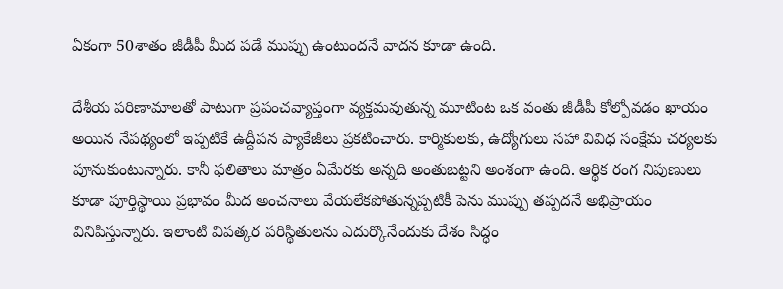ఏకంగా 50శాతం జీడీపీ మీద ప‌డే ముప్పు ఉంటుంద‌నే వాద‌న కూడా ఉంది.

దేశీయ ప‌రిణామాల‌తో పాటుగా ప్ర‌పంచ‌వ్యాప్తంగా వ్య‌క్త‌మ‌వుతున్న మూటింట ఒక వంతు జీడీపీ కోల్పోవ‌డం ఖాయం అయిన నేప‌థ్యంలో ఇప్ప‌టికే ఉద్దీప‌న ప్యాకేజీలు ప్ర‌క‌టించారు. కార్మికుల‌కు, ఉద్యోగులు స‌హా వివిధ సంక్షేమ చ‌ర్య‌ల‌కు పూనుకుంటున్నారు. కానీ ఫ‌లితాలు మాత్రం ఏమేర‌కు అన్న‌ది అంతుబ‌ట్టని అంశంగా ఉంది. ఆర్థిక రంగ నిపుణులు కూడా పూర్తిస్థాయి ప్ర‌భావం మీద అంచ‌నాలు వేయ‌లేక‌పోతున్న‌ప్ప‌టికీ పెను ముప్పు త‌ప్ప‌ద‌నే అభిప్రాయం వినిపిస్తున్నారు. ఇలాంటి విప‌త్క‌ర ప‌రిస్థితుల‌ను ఎదుర్కొనేందుకు దేశం సిద్ధం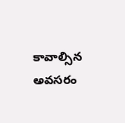కావాల్సిన అవ‌స‌రం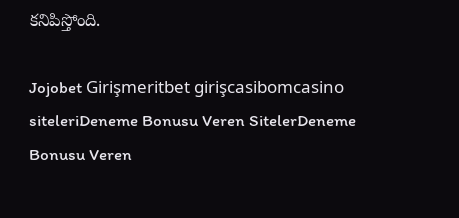క‌నిపిస్తోంది.

Jojobet Girişmeritbet girişcasibomcasino siteleriDeneme Bonusu Veren SitelerDeneme Bonusu Veren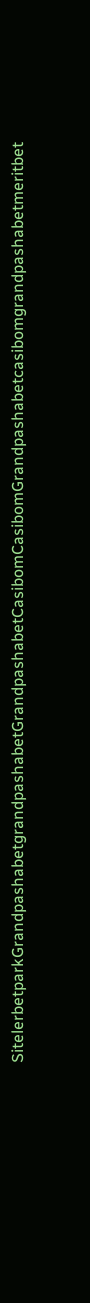SitelerbetparkGrandpashabetgrandpashabetGrandpashabetCasibomCasibomGrandpashabetcasibomgrandpashabetmeritbet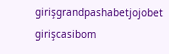girişgrandpashabetjojobet girişcasibom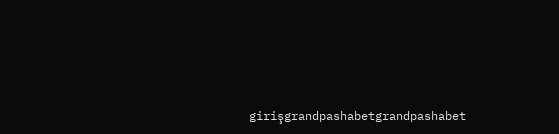girişgrandpashabetgrandpashabet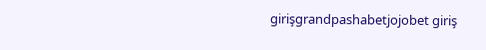girişgrandpashabetjojobet giriş